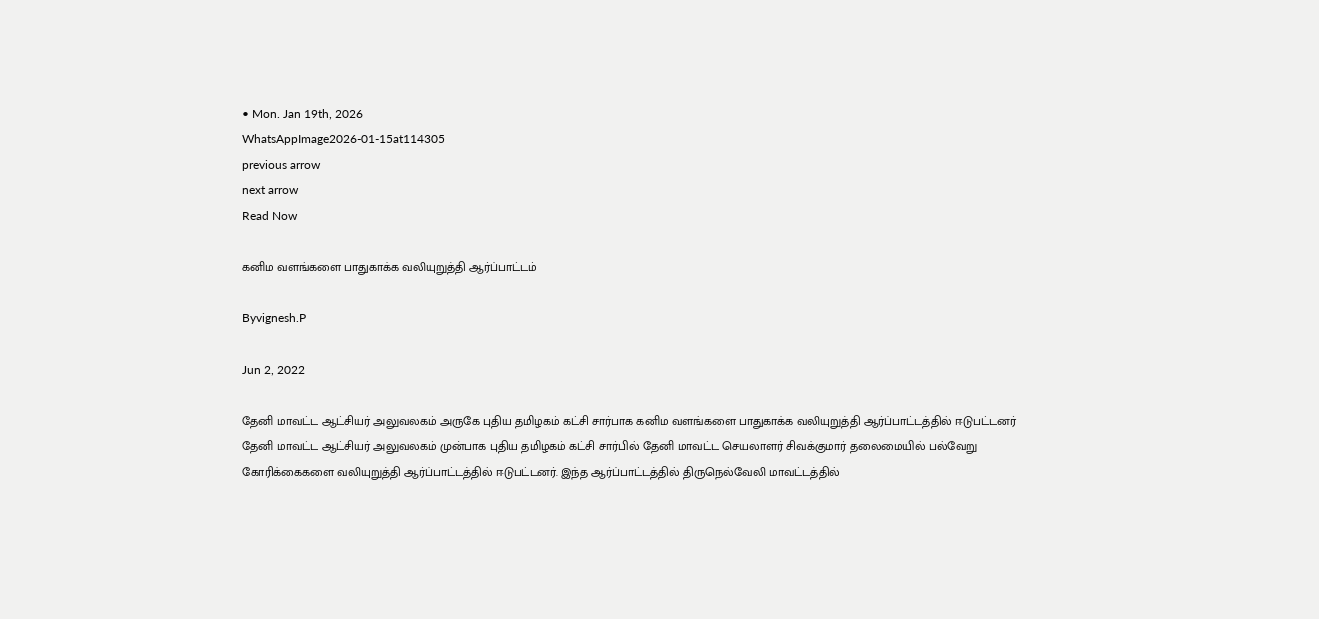• Mon. Jan 19th, 2026
WhatsAppImage2026-01-15at114305
previous arrow
next arrow
Read Now

கனிம வளங்களை பாதுகாக்க வலியுறுத்தி ஆர்ப்பாட்டம்

Byvignesh.P

Jun 2, 2022

தேனி மாவட்ட ஆட்சியர் அலுவலகம் அருகே புதிய தமிழகம் கட்சி சார்பாக கனிம வளங்களை பாதுகாக்க வலியுறுத்தி ஆர்ப்பாட்டத்தில் ஈடுபட்டனர்
தேனி மாவட்ட ஆட்சியர் அலுவலகம் முன்பாக புதிய தமிழகம் கட்சி சார்பில் தேனி மாவட்ட செயலாளர் சிவக்குமார் தலைமையில் பல்வேறு கோரிக்கைகளை வலியுறுத்தி ஆர்ப்பாட்டத்தில் ஈடுபட்டனர். இந்த ஆர்ப்பாட்டத்தில் திருநெல்வேலி மாவட்டத்தில்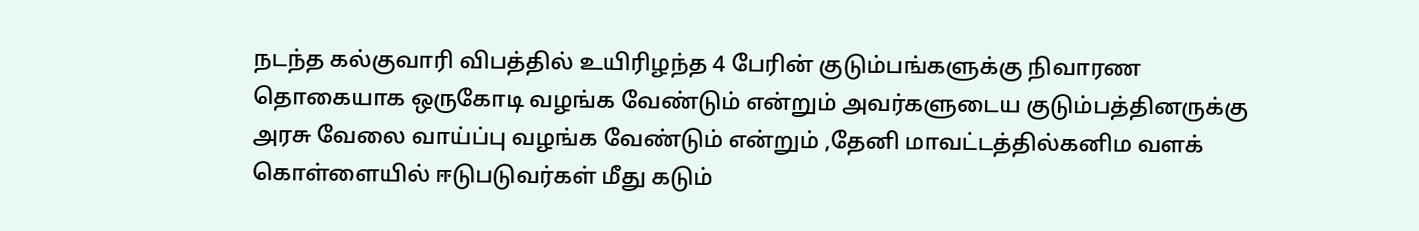நடந்த கல்குவாரி விபத்தில் உயிரிழந்த 4 பேரின் குடும்பங்களுக்கு நிவாரண தொகையாக ஒருகோடி வழங்க வேண்டும் என்றும் அவர்களுடைய குடும்பத்தினருக்கு அரசு வேலை வாய்ப்பு வழங்க வேண்டும் என்றும் ,தேனி மாவட்டத்தில்கனிம வளக் கொள்ளையில் ஈடுபடுவர்கள் மீது கடும்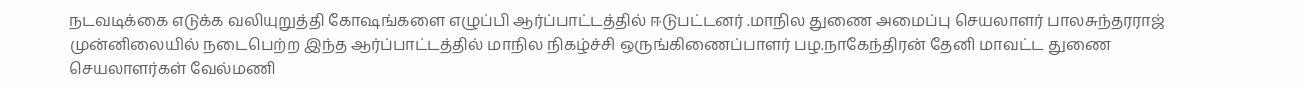நடவடிக்கை எடுக்க வலியுறுத்தி கோஷங்களை எழுப்பி ஆர்ப்பாட்டத்தில் ஈடுபட்டனர் .மாநில துணை அமைப்பு செயலாளர் பாலசுந்தரராஜ் முன்னிலையில் நடைபெற்ற இந்த ஆர்ப்பாட்டத்தில் மாநில நிகழ்ச்சி ஒருங்கிணைப்பாளர் பழ.நாகேந்திரன் தேனி மாவட்ட துணை செயலாளர்கள் வேல்மணி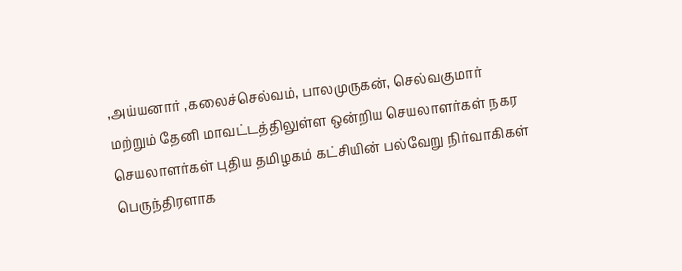,அய்யனார் ,கலைச்செல்வம், பாலமுருகன், செல்வகுமார் மற்றும் தேனி மாவட்டத்திலுள்ள ஒன்றிய செயலாளர்கள் நகர செயலாளர்கள் புதிய தமிழகம் கட்சியின் பல்வேறு நிர்வாகிகள் பெருந்திரளாக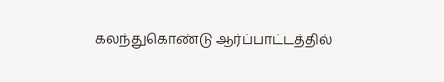கலந்துகொண்டு ஆர்ப்பாட்டத்தில்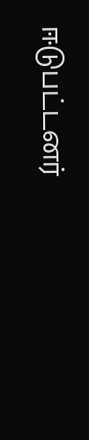ஈடுபட்டனர்